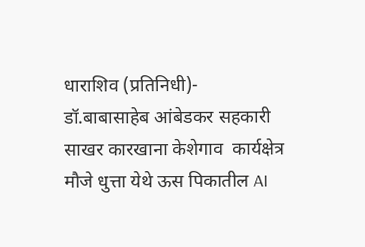धाराशिव (प्रतिनिधी)-  डॉ.बाबासाहेब आंबेडकर सहकारी साखर कारखाना केशेगाव  कार्यक्षेत्र मौजे धुत्ता येथे ऊस पिकातील AI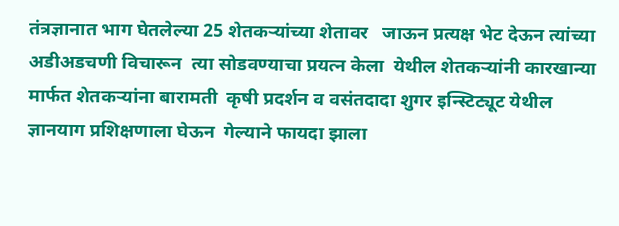तंत्रज्ञानात भाग घेतलेल्या 25 शेतकऱ्यांच्या शेतावर   जाऊन प्रत्यक्ष भेट देऊन त्यांच्या अडीअडचणी विचारून  त्या सोडवण्याचा प्रयत्न केला  येथील शेतकऱ्यांनी कारखान्या मार्फत शेतकऱ्यांना बारामती  कृषी प्रदर्शन व वसंतदादा शुगर इन्स्टिट्यूट येथील  ज्ञानयाग प्रशिक्षणाला घेऊन  गेल्याने फायदा झाला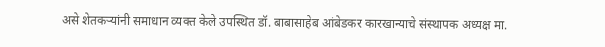असे शेतकऱ्यांनी समाधान व्यक्त केले उपस्थित डॉ. बाबासाहेब आंबेडकर कारखान्याचे संस्थापक अध्यक्ष मा.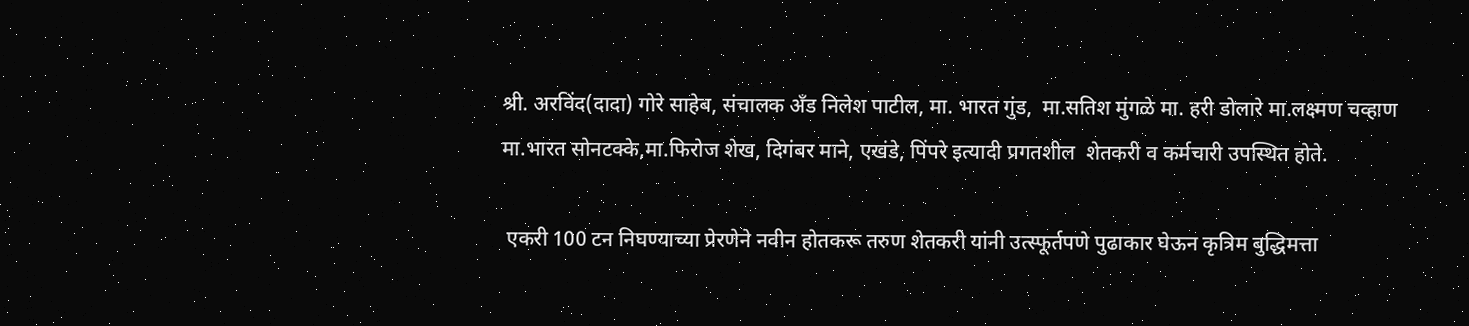श्री. अरविंद(दादा) गोरे साहेब, संचालक अँड निलेश पाटील, मा. भारत गुंड,  मा.सतिश मुंगळे मा. हरी डोलारे मा.लक्ष्मण चव्हाण मा.भारत सोनटक्के,मा.फिरोज शेख, दिगंबर माने, एखंडे, पिंपरे इत्यादी प्रगतशील  शेतकरी व कर्मचारी उपस्थित होते.

 एकरी 100 टन निघण्याच्या प्रेरणेने नवीन होतकरू तरुण शेतकरी यांनी उत्स्फूर्तपणे पुढाकार घेऊन कृत्रिम बुद्धिमत्ता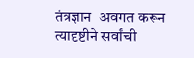तंत्रज्ञान  अवगत करून त्यादृष्टीने सर्वांची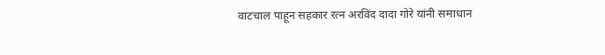वाटचाल पाहून सहकार रत्न अरविंद दादा गोरे यांनी समाधान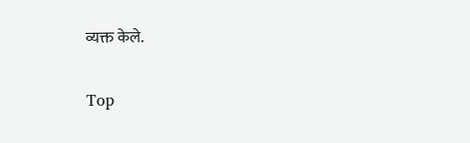व्यक्त केले.


Top